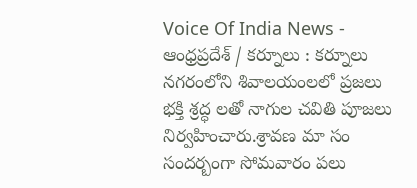Voice Of India News - ఆంధ్రప్రదేశ్ / కర్నూలు : కర్నూలు నగరంలోని శివాలయంలలో ప్రజలు భక్తి శ్రద్ధ లతో నాగుల చవితి పూజలు నిర్వహించారు.శ్రావణ మా సం సందర్బంగా సోమవారం పలు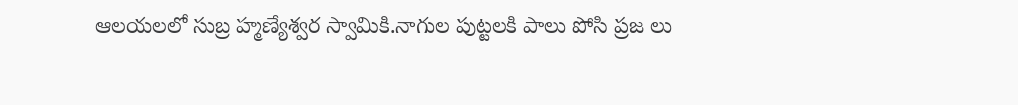ఆలయలలో సుబ్ర హ్మణ్యేశ్వర స్వామికి.నాగుల పుట్టలకి పాలు పోసి ప్రజ లు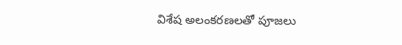విశేష అలంకరణలతో పూజలు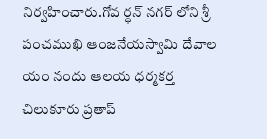నిర్వహించారు.గోవ ర్ధన్ నగర్ లోని శ్రీ పంచముఖి ఆంజనేయస్వామి దేవాల యం నందు ఆలయ ధర్మకర్త చిలుకూరు ప్రతాప్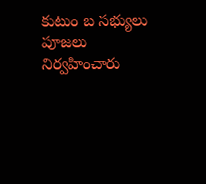కుటుం బ సభ్యులు పూజలు నిర్వహించారు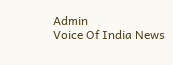Admin
Voice Of India News